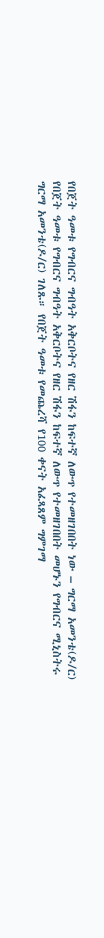የበጀት ዓመቱ የግብርና ግብዓት አቅርቦትና የዘር ሽፋን ከፍተኛ ለውጥ የተመዘገበበት ነው – ግርማ አመንቴ(ዶ/ር)
የበጀት ዓመቱ የግብርና ግብዓት አቅርቦትና የዘር ሽፋን ከፍተኛ ለውጥ የተመዘገበበት መሆኑን የግብርና ሚኒስትሩ ግርማ አመንቴ(ዶ/ር) ገለጹ። የበጀት ዓመቱ የመጨረሻ የ100 ቀናት አፈጻጸም ግምገማ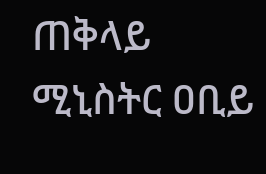ጠቅላይ ሚኒስትር ዐቢይ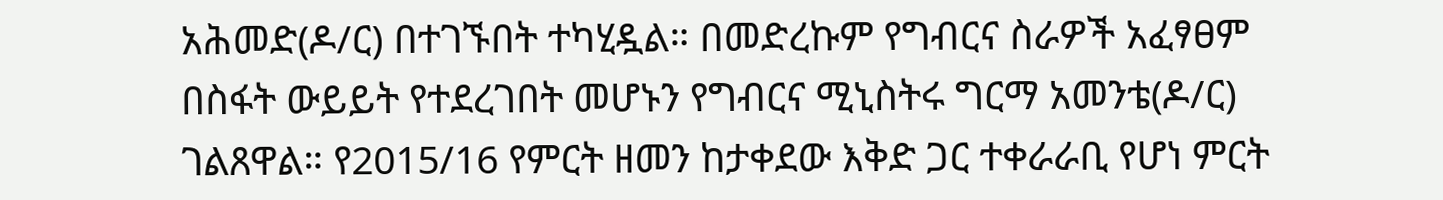አሕመድ(ዶ/ር) በተገኙበት ተካሂዷል። በመድረኩም የግብርና ስራዎች አፈፃፀም በስፋት ውይይት የተደረገበት መሆኑን የግብርና ሚኒስትሩ ግርማ አመንቴ(ዶ/ር) ገልጸዋል። የ2015/16 የምርት ዘመን ከታቀደው እቅድ ጋር ተቀራራቢ የሆነ ምርት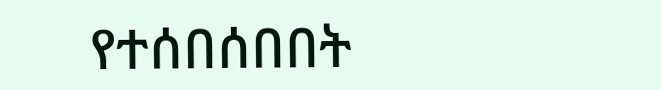የተሰበሰበበት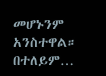መሆኑንም አንስተዋል። በተለይም…